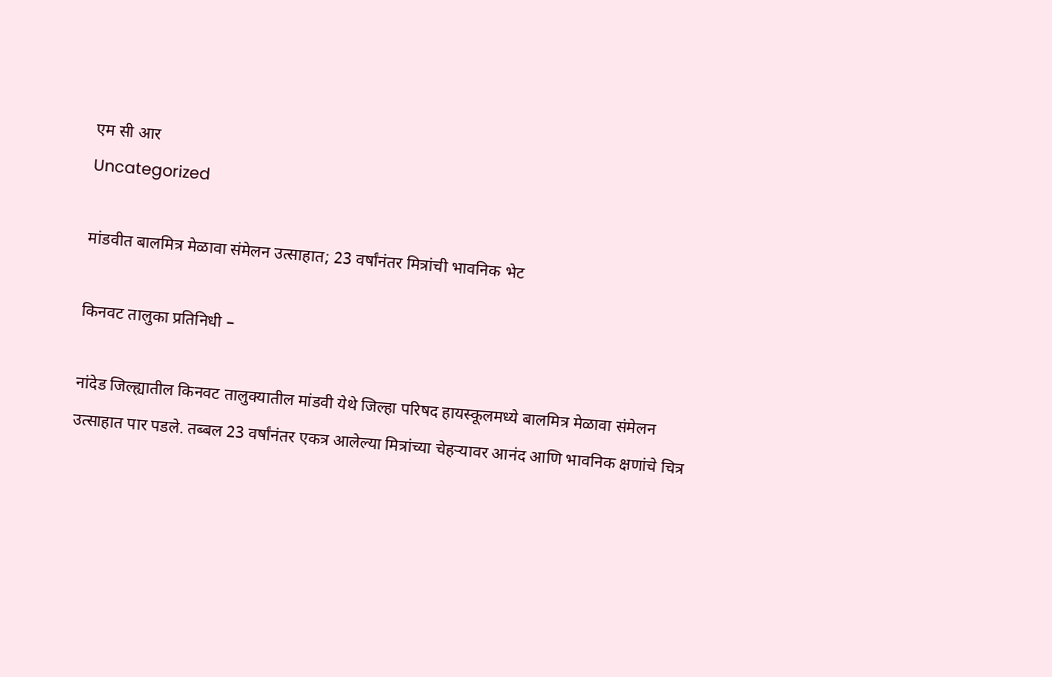एम सी आर
Uncategorized

मांडवीत बालमित्र मेळावा संमेलन उत्साहात; 23 वर्षांनंतर मित्रांची भावनिक भेट

किनवट तालुका प्रतिनिधी –

नांदेड जिल्ह्यातील किनवट तालुक्यातील मांडवी येथे जिल्हा परिषद हायस्कूलमध्ये बालमित्र मेळावा संमेलन उत्साहात पार पडले. तब्बल 23 वर्षांनंतर एकत्र आलेल्या मित्रांच्या चेहऱ्यावर आनंद आणि भावनिक क्षणांचे चित्र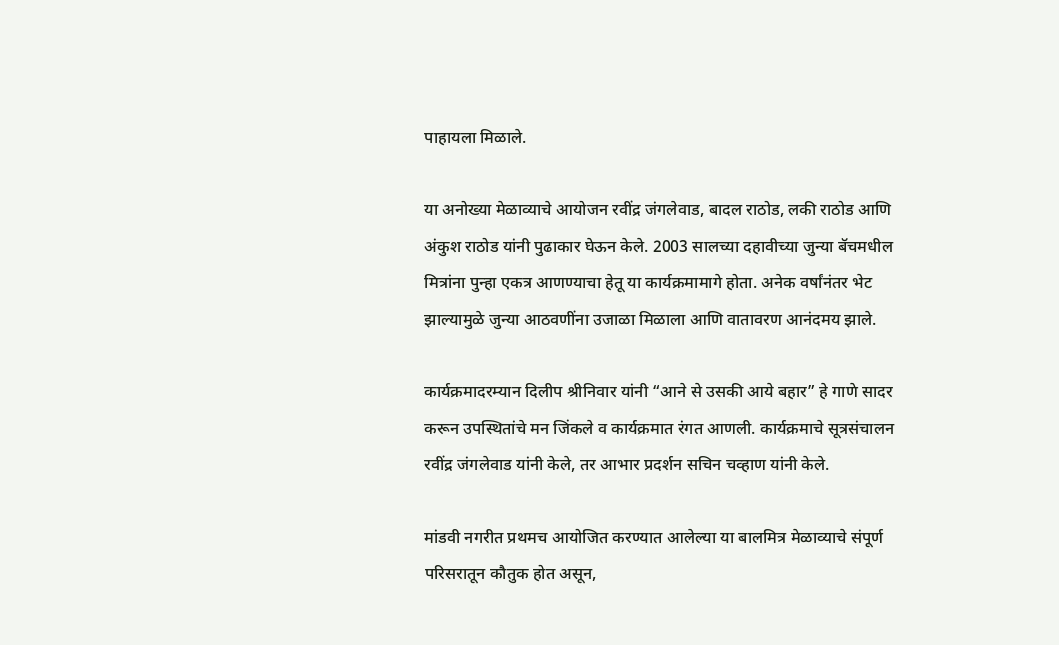पाहायला मिळाले.

या अनोख्या मेळाव्याचे आयोजन रवींद्र जंगलेवाड, बादल राठोड, लकी राठोड आणि अंकुश राठोड यांनी पुढाकार घेऊन केले. 2003 सालच्या दहावीच्या जुन्या बॅचमधील मित्रांना पुन्हा एकत्र आणण्याचा हेतू या कार्यक्रमामागे होता. अनेक वर्षांनंतर भेट झाल्यामुळे जुन्या आठवणींना उजाळा मिळाला आणि वातावरण आनंदमय झाले.

कार्यक्रमादरम्यान दिलीप श्रीनिवार यांनी “आने से उसकी आये बहार” हे गाणे सादर करून उपस्थितांचे मन जिंकले व कार्यक्रमात रंगत आणली. कार्यक्रमाचे सूत्रसंचालन रवींद्र जंगलेवाड यांनी केले, तर आभार प्रदर्शन सचिन चव्हाण यांनी केले.

मांडवी नगरीत प्रथमच आयोजित करण्यात आलेल्या या बालमित्र मेळाव्याचे संपूर्ण परिसरातून कौतुक होत असून,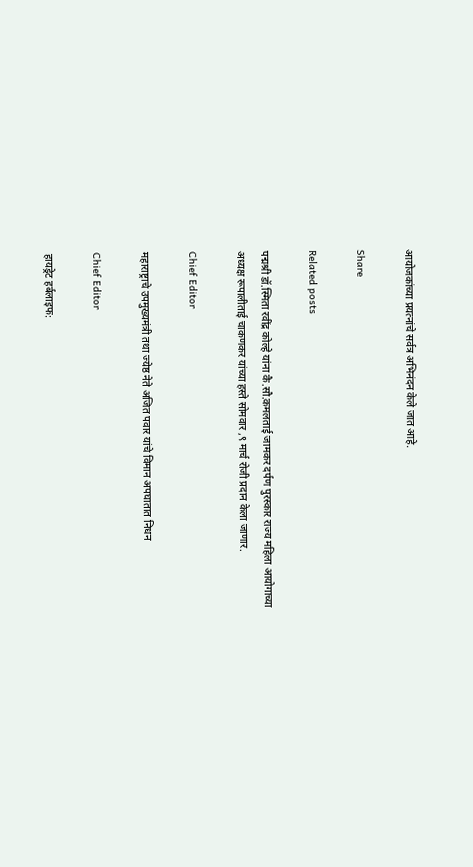आयोजकांच्या प्रयत्नांचे सर्वत्र अभिनंदन केले जात आहे.

Share

Related posts

पद्मश्री डॉ.स्मिता रवींद्र कोल्हे यांना कै.सौ.कमलताई जामकर दर्पण पुरस्कार राज्य महिला आयोगाच्या अध्यक्ष रूपालीताई चाकणकर यांच्या हस्ते सोमवार ,९ मार्च रोजी प्रदान केला जाणार.

Chief Editor

महाराष्ट्राचे उपमुख्यमंत्री तथा ज्येष्ठ नेते अजित पवार यांचे विमान अपघातात निधन

Chief Editor

हायड्रेट हर्बलाइफ: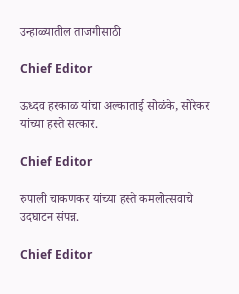उन्हाळ्यातील ताजगीसाठी

Chief Editor

ऊध्दव हरकाळ यांचा अल्काताई सोळंके, सोरेकर यांच्या हस्ते सत्कार.

Chief Editor

रुपाली चाकणकर यांच्या हस्ते कमलोत्सवाचे उदघाटन संपन्न.

Chief Editor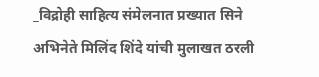_विद्रोही साहित्य संमेलनात प्रख्यात सिने अभिनेते मिलिंद शिंदे यांची मुलाखत ठरली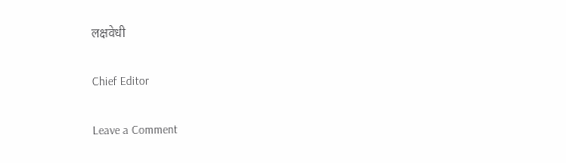लक्षवेधी

Chief Editor

Leave a Comment